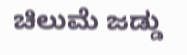ಚಿಲುಮೆ ಜಡ್ಡು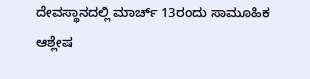ದೇವಸ್ಥಾನದಲ್ಲಿ ಮಾರ್ಚ್ 13ರಂದು ಸಾಮೂಹಿಕ ಆಶ್ಲೇಷ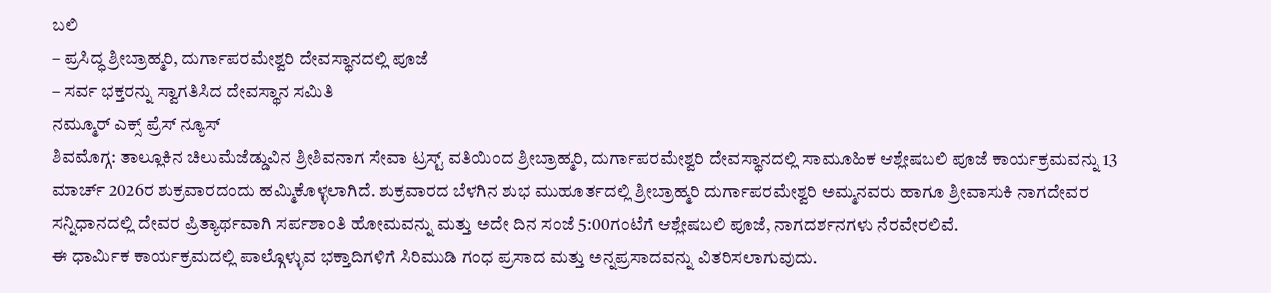ಬಲಿ
– ಪ್ರಸಿದ್ಧ ಶ್ರೀಬ್ರಾಹ್ಮರಿ, ದುರ್ಗಾಪರಮೇಶ್ವರಿ ದೇವಸ್ಥಾನದಲ್ಲಿ ಪೂಜೆ
– ಸರ್ವ ಭಕ್ತರನ್ನು ಸ್ವಾಗತಿಸಿದ ದೇವಸ್ಥಾನ ಸಮಿತಿ
ನಮ್ಮೂರ್ ಎಕ್ಸ್ ಪ್ರೆಸ್ ನ್ಯೂಸ್
ಶಿವಮೊಗ್ಗ: ತಾಲ್ಲೂಕಿನ ಚಿಲುಮೆಜೆಡ್ಡುವಿನ ಶ್ರೀಶಿವನಾಗ ಸೇವಾ ಟ್ರಸ್ಟ್ ವತಿಯಿಂದ ಶ್ರೀಬ್ರಾಹ್ಮರಿ, ದುರ್ಗಾಪರಮೇಶ್ವರಿ ದೇವಸ್ಥಾನದಲ್ಲಿ ಸಾಮೂಹಿಕ ಆಶ್ಲೇಷಬಲಿ ಪೂಜೆ ಕಾರ್ಯಕ್ರಮವನ್ನು 13 ಮಾರ್ಚ್ 2026ರ ಶುಕ್ರವಾರದಂದು ಹಮ್ಮಿಕೊಳ್ಳಲಾಗಿದೆ. ಶುಕ್ರವಾರದ ಬೆಳಗಿನ ಶುಭ ಮುಹೂರ್ತದಲ್ಲಿ ಶ್ರೀಬ್ರಾಹ್ಮರಿ ದುರ್ಗಾಪರಮೇಶ್ವರಿ ಅಮ್ಮನವರು ಹಾಗೂ ಶ್ರೀವಾಸುಕಿ ನಾಗದೇವರ ಸನ್ನಿಧಾನದಲ್ಲಿ ದೇವರ ಪ್ರಿತ್ಯಾರ್ಥವಾಗಿ ಸರ್ಪಶಾಂತಿ ಹೋಮವನ್ನು ಮತ್ತು ಅದೇ ದಿನ ಸಂಜೆ 5:00ಗಂಟೆಗೆ ಆಶ್ಲೇಷಬಲಿ ಪೂಜೆ, ನಾಗದರ್ಶನಗಳು ನೆರವೇರಲಿವೆ.
ಈ ಧಾರ್ಮಿಕ ಕಾರ್ಯಕ್ರಮದಲ್ಲಿ ಪಾಲ್ಗೊಳ್ಳುವ ಭಕ್ತಾದಿಗಳಿಗೆ ಸಿರಿಮುಡಿ ಗಂಧ ಪ್ರಸಾದ ಮತ್ತು ಅನ್ನಪ್ರಸಾದವನ್ನು ವಿತರಿಸಲಾಗುವುದು.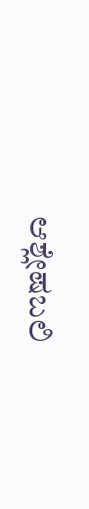ಆಶ್ಲೇಷಬಲಿ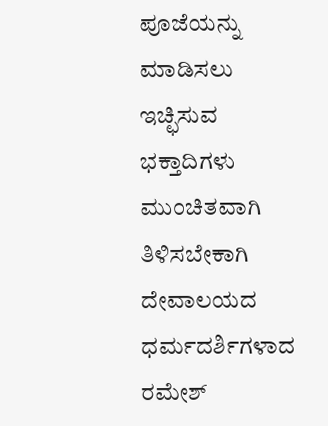ಪೂಜೆಯನ್ನು ಮಾಡಿಸಲು ಇಚ್ಛಿಸುವ ಭಕ್ತಾದಿಗಳು ಮುಂಚಿತವಾಗಿ ತಿಳಿಸಬೇಕಾಗಿ ದೇವಾಲಯದ ಧರ್ಮದರ್ಶಿಗಳಾದ ರಮೇಶ್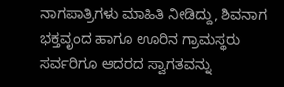ನಾಗಪಾತ್ರಿಗಳು ಮಾಹಿತಿ ನೀಡಿದ್ದು, ಶಿವನಾಗ ಭಕ್ತವೃಂದ ಹಾಗೂ ಊರಿನ ಗ್ರಾಮಸ್ಥರು ಸರ್ವರಿಗೂ ಆದರದ ಸ್ವಾಗತವನ್ನು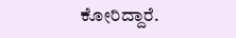ಕೋರಿದ್ದಾರೆ.